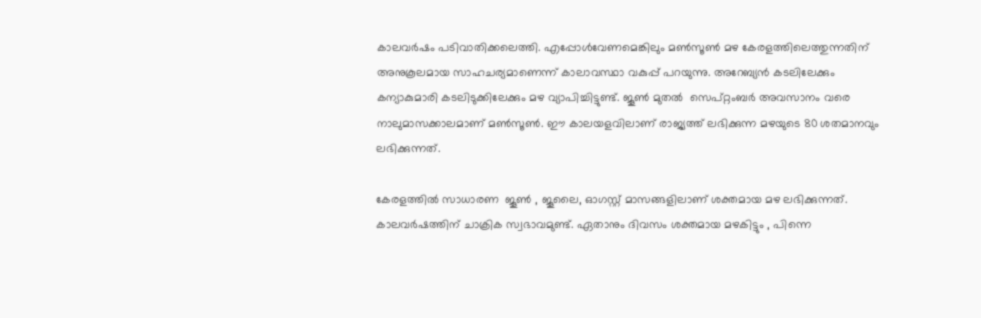കാലവര്‍ഷം പടിവാതിക്കലെത്തി. എപ്പോള്‍വേണമെങ്കിലും മണ്‍സൂണ്‍ മഴ കേരളത്തിലെത്തുന്നതിന് അനുകൂലമായ സാഹചര്യമാണെന്ന് കാലാവസ്ഥാ വകുപ്പ് പറയുന്നു. അറേബ്യന്‍ കടലിലേക്കും കന്യാകുമാരി കടലിടുക്കിലേക്കും മഴ വ്യാപിച്ചിട്ടുണ്ട്. ജൂണ്‍ മുതല്‍  സെപ്റ്റംബര്‍ അവസാനം വരെ നാലുമാസക്കാലമാണ് മണ്‍സൂണ്‍. ഈ കാലയളവിലാണ് രാജ്യത്ത് ലഭിക്കുന്ന മഴയുടെ 80 ശതമാനവും  ലഭിക്കുന്നത്.

കേരളത്തില്‍ സാധാരണ  ജൂണ്‍ , ജൂലൈ, ഓഗസ്റ്റ് മാസങ്ങളിലാണ് ശക്തമായ മഴ ലഭിക്കുന്നത്. കാലവര്‍ഷത്തിന് ചാക്രിക സ്വഭാവമുണ്ട്. ഏതാനും ദിവസം ശക്തമായ മഴകിട്ടും , പിന്നെ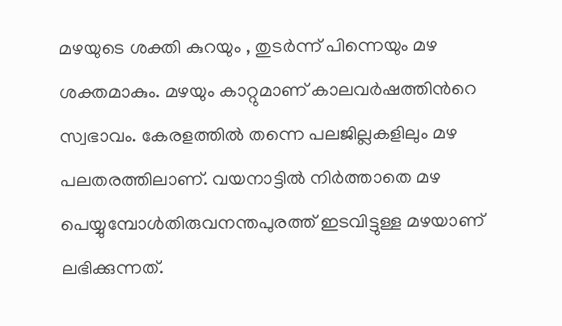മഴയുടെ ശക്തി കുറയും , തുടര്‍ന്ന് പിന്നെയും മഴ ശക്തമാകും. മഴയും കാറ്റുമാണ് കാലവര്‍ഷത്തിന്‍റെ സ്വഭാവം. കേരളത്തില്‍ തന്നെ പലജില്ലകളിലും മഴ പലതരത്തിലാണ്. വയനാട്ടില്‍ നിര്‍ത്താതെ മഴ പെയ്യുമ്പോള്‍തിരുവനന്തപുരത്ത് ഇടവിട്ടുള്ള മഴയാണ് ലഭിക്കുന്നത്.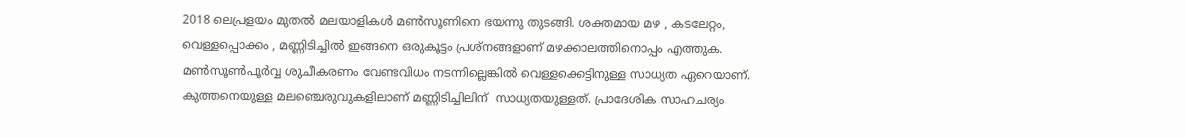2018 ലെപ്രളയം മുതല്‍ മലയാളികള്‍ മണ്‍സൂണിനെ ഭയന്നു തുടങ്ങി. ശക്തമായ മഴ , കടലേറ്റം, വെള്ളപ്പൊക്കം , മണ്ണിടിച്ചില്‍ ഇങ്ങനെ ഒരുകൂട്ടം പ്രശ്നങ്ങളാണ് മഴക്കാലത്തിനൊപ്പം എത്തുക. മണ്‍സൂണ്‍പൂര്‍വ്വ ശുചീകരണം വേണ്ടവിധം നടന്നില്ലെങ്കില്‍ വെള്ളക്കെട്ടിനുള്ള സാധ്യത ഏറെയാണ്. കുത്തനെയുള്ള മലഞ്ചെരുവുകളിലാണ് മണ്ണിടിച്ചിലിന്  സാധ്യതയുള്ളത്. പ്രാദേശിക സാഹചര്യം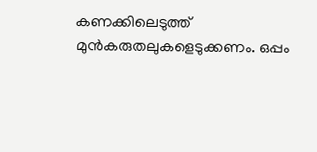കണക്കിലെടുത്ത് മുന്‍കരുതലുകളെടുക്കണം. ഒപ്പം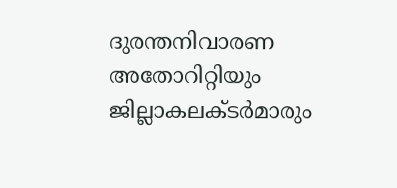ദുരന്തനിവാരണ അതോറിറ്റിയും ജില്ലാകലക്ടര്‍മാരും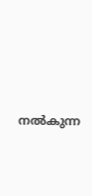നല്‍കുന്ന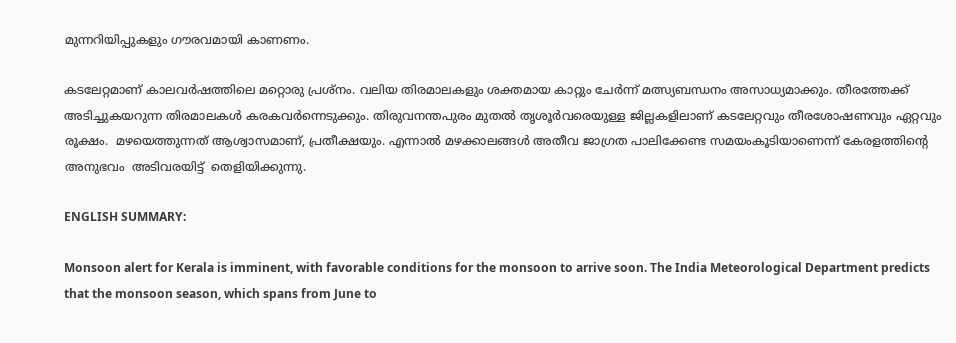മുന്നറിയിപ്പുകളും ഗൗരവമായി കാണണം.

കടലേറ്റമാണ് കാലവര്‍ഷത്തിലെ മറ്റൊരു പ്രശ്നം. വലിയ തിരമാലകളും ശക്തമായ കാറ്റും ചേര്‍ന്ന് മത്സ്യബന്ധനം അസാധ്യമാക്കും. തീരത്തേക്ക് അടിച്ചുകയറുന്ന തിരമാലകള്‍ കരകവര്‍ന്നെടുക്കും. തിരുവനന്തപുരം മുതല്‍ തൃശൂര്‍വരെയുള്ള ജില്ലകളിലാണ് കടലേറ്റവും തീരശോഷണവും ഏറ്റവും രൂക്ഷം.  മഴയെത്തുന്നത് ആശ്വാസമാണ്, പ്രതീക്ഷയും. എന്നാല്‍ മഴക്കാലങ്ങള്‍ അതീവ ജാഗ്രത പാലിക്കേണ്ട സമയംകൂടിയാണെന്ന് കേരളത്തിന്‍റെ അനുഭവം  അടിവരയിട്ട്  തെളിയിക്കുന്നു.

ENGLISH SUMMARY:

Monsoon alert for Kerala is imminent, with favorable conditions for the monsoon to arrive soon. The India Meteorological Department predicts that the monsoon season, which spans from June to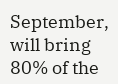September, will bring 80% of the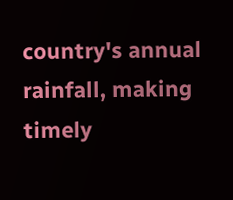country's annual rainfall, making timely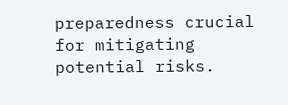preparedness crucial for mitigating potential risks.